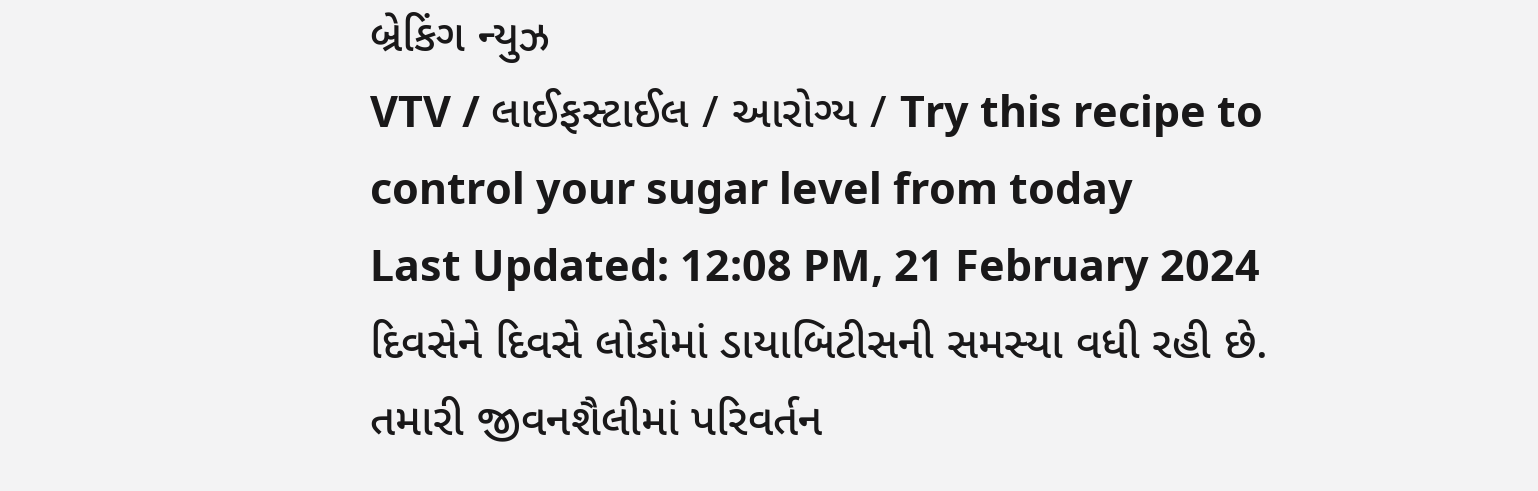બ્રેકિંગ ન્યુઝ
VTV / લાઈફસ્ટાઈલ / આરોગ્ય / Try this recipe to control your sugar level from today
Last Updated: 12:08 PM, 21 February 2024
દિવસેને દિવસે લોકોમાં ડાયાબિટીસની સમસ્યા વધી રહી છે. તમારી જીવનશૈલીમાં પરિવર્તન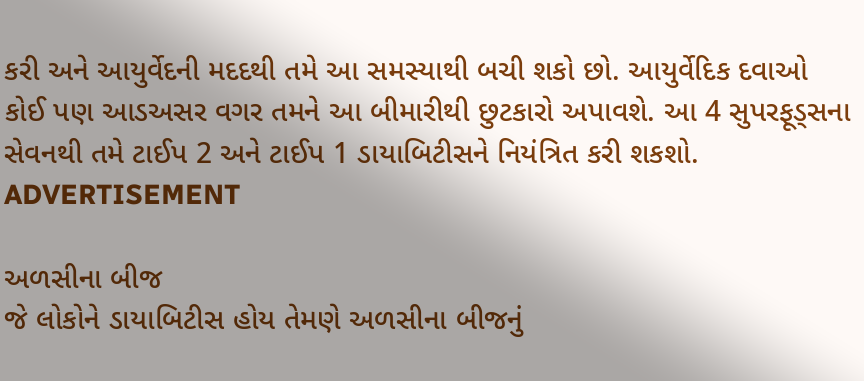કરી અને આયુર્વેદની મદદથી તમે આ સમસ્યાથી બચી શકો છો. આયુર્વેદિક દવાઓ કોઈ પણ આડઅસર વગર તમને આ બીમારીથી છુટકારો અપાવશે. આ 4 સુપરફૂડ્સના સેવનથી તમે ટાઈપ 2 અને ટાઈપ 1 ડાયાબિટીસને નિયંત્રિત કરી શકશો.
ADVERTISEMENT

અળસીના બીજ
જે લોકોને ડાયાબિટીસ હોય તેમણે અળસીના બીજનું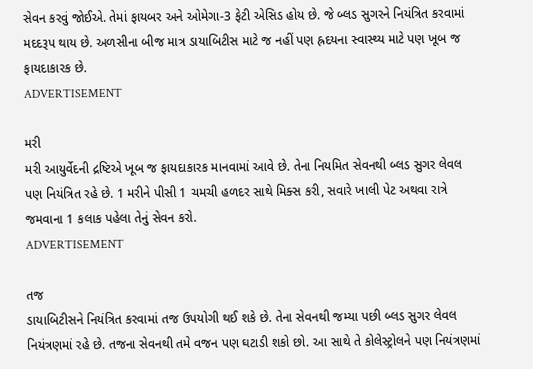સેવન કરવું જોઈએ. તેમાં ફાયબર અને ઓમેગા-3 ફેટી એસિડ હોય છે. જે બ્લડ સુગરને નિયંત્રિત કરવામાં મદદરૂપ થાય છે. અળસીના બીજ માત્ર ડાયાબિટીસ માટે જ નહીં પણ હ્રદયના સ્વાસ્થ્ય માટે પણ ખૂબ જ ફાયદાકારક છે.
ADVERTISEMENT

મરી
મરી આયુર્વેદની દ્રષ્ટિએ ખૂબ જ ફાયદાકારક માનવામાં આવે છે. તેના નિયમિત સેવનથી બ્લડ સુગર લેવલ પણ નિયંત્રિત રહે છે. 1 મરીને પીસી 1 ચમચી હળદર સાથે મિક્સ કરી, સવારે ખાલી પેટ અથવા રાત્રે જમવાના 1 કલાક પહેલા તેનું સેવન કરો.
ADVERTISEMENT

તજ
ડાયાબિટીસને નિયંત્રિત કરવામાં તજ ઉપયોગી થઈ શકે છે. તેના સેવનથી જમ્યા પછી બ્લડ સુગર લેવલ નિયંત્રણમાં રહે છે. તજના સેવનથી તમે વજન પણ ઘટાડી શકો છો. આ સાથે તે કોલેસ્ટ્રોલને પણ નિયંત્રણમાં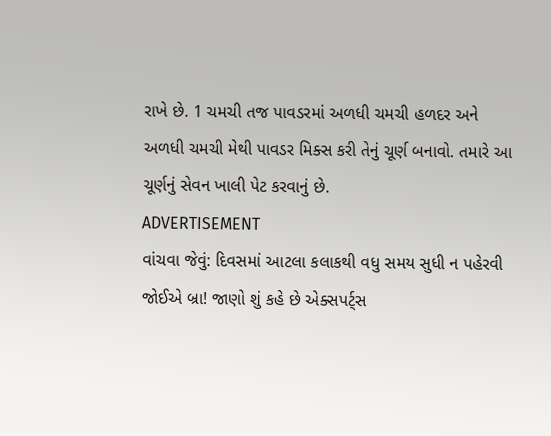રાખે છે. 1 ચમચી તજ પાવડરમાં અળધી ચમચી હળદર અને અળધી ચમચી મેથી પાવડર મિક્સ કરી તેનું ચૂર્ણ બનાવો. તમારે આ ચૂર્ણનું સેવન ખાલી પેટ કરવાનું છે.
ADVERTISEMENT
વાંચવા જેવું: દિવસમાં આટલા કલાકથી વધુ સમય સુધી ન પહેરવી જોઈએ બ્રા! જાણો શું કહે છે એક્સપર્ટ્સ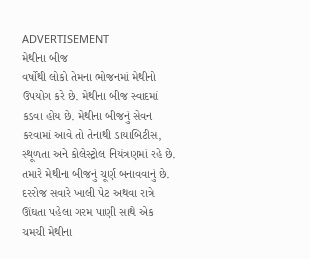ADVERTISEMENT
મેથીના બીજ
વર્ષોથી લોકો તેમના ભોજનમાં મેથીનો ઉપયોગ કરે છે. મેથીના બીજ સ્વાદમાં કડવા હોય છે. મેથીના બીજનું સેવન કરવામાં આવે તો તેનાથી ડાયાબિટીસ, સ્થૂળતા અને કોલેસ્ટ્રોલ નિયંત્રણમાં રહે છે. તમારે મેથીના બીજનું ચૂર્ણ બનાવવાનું છે. દરરોજ સવારે ખાલી પેટ અથવા રાત્રે ઊંઘતા પહેલા ગરમ પાણી સાથે એક ચમચી મેથીના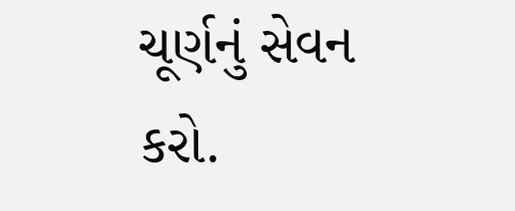ચૂર્ણનું સેવન કરો.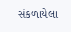સંકળાયેલા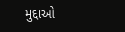મુદ્દાઓ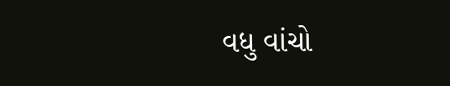વધુ વાંચો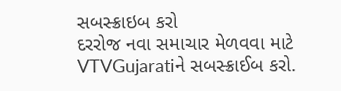સબસ્ક્રાઇબ કરો
દરરોજ નવા સમાચાર મેળવવા માટે VTVGujaratiને સબસ્ક્રાઈબ કરો.